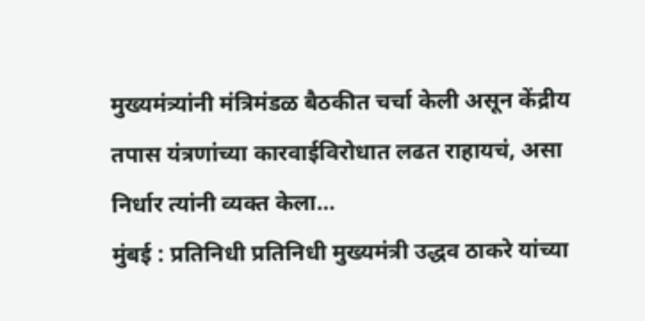मुख्यमंत्र्यांनी मंत्रिमंडळ बैठकीत चर्चा केली असून केंद्रीय तपास यंत्रणांच्या कारवाईविरोधात लढत राहायचं, असा निर्धार त्यांनी व्यक्त केला…
मुंबई : प्रतिनिधी प्रतिनिधी मुख्यमंत्री उद्धव ठाकरे यांच्या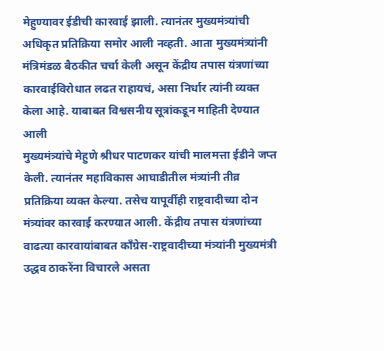मेहुण्यावर ईडीची कारवाई झाली. त्यानंतर मुख्यमंत्र्यांची अधिकृत प्रतिक्रिया समोर आली नव्हती. आता मुख्यमंत्र्यांनी मंत्रिमंडळ बैठकीत चर्चा केली असून केंद्रीय तपास यंत्रणांच्या कारवाईविरोधात लढत राहायचं, असा निर्धार त्यांनी व्यक्त केला आहे. याबाबत विश्वसनीय सूत्रांकडून माहिती देण्यात आली
मुख्यमंत्र्यांचे मेहुणे श्रीधर पाटणकर यांची मालमत्ता ईडीने जप्त केली. त्यानंतर महाविकास आघाडीतील मंत्र्यांनी तीव्र प्रतिक्रिया व्यक्त केल्या. तसेच यापूर्वीही राष्ट्रवादीच्या दोन मंत्र्यांवर कारवाई करण्यात आली. केंद्रीय तपास यंत्रणांच्या वाढत्या कारवायांबाबत काँग्रेस-राष्ट्रवादीच्या मंत्र्यांनी मुख्यमंत्री उद्धव ठाकरेंना विचारले असता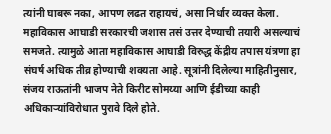त्यांनी घाबरू नका, आपण लढत राहायचं, असा निर्धार व्यक्त केला. महाविकास आघाडी सरकारची जशास तसं उत्तर देण्याची तयारी असल्याचं समजते. त्यामुळे आता महाविकास आघाडी विरुद्ध केंद्रीय तपास यंत्रणा हा संघर्ष अधिक तीव्र होण्याची शक्यता आहे. सूत्रांनी दिलेल्या माहितीनुसार, संजय राऊतांनी भाजप नेते किरीट सोमय्या आणि ईडीच्या काही अधिकाऱ्यांविरोधात पुरावे दिले होते.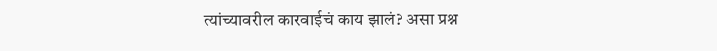त्यांच्यावरील कारवाईचं काय झालं? असा प्रश्न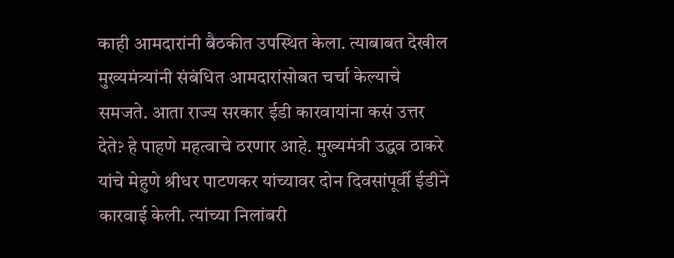काही आमदारांनी बैठकीत उपस्थित केला. त्याबाबत देखील मुख्यमंत्र्यांनी संबंधित आमदारांसोबत चर्चा केल्याचे समजते. आता राज्य सरकार ईडी कारवायांना कसं उत्तर देते? हे पाहणे महत्वाचे ठरणार आहे. मुख्यमंत्री उद्धव ठाकरे यांचे मेहुणे श्रीधर पाटणकर यांच्यावर दोन दिवसांपूर्वी ईडीने कारवाई केली. त्यांच्या निलांबरी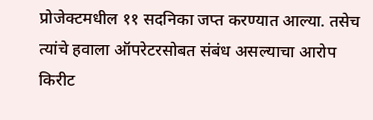प्रोजेक्टमधील ११ सदनिका जप्त करण्यात आल्या. तसेच त्यांचे हवाला ऑपरेटरसोबत संबंध असल्याचा आरोप किरीट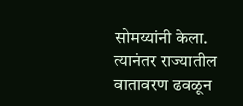सोमय्यांनी केला. त्यानंतर राज्यातील वातावरण ढवळून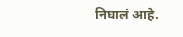निघालं आहे.